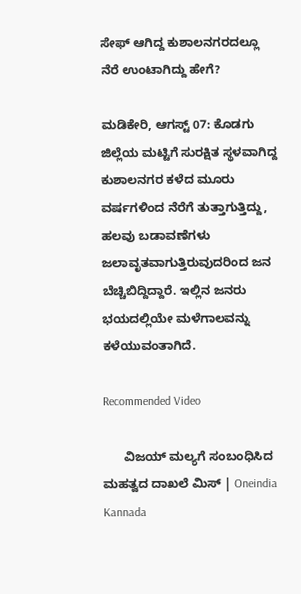ಸೇಫ್ ಆಗಿದ್ದ ಕುಶಾಲನಗರದಲ್ಲೂ ನೆರೆ ಉಂಟಾಗಿದ್ದು ಹೇಗೆ?

ಮಡಿಕೇರಿ, ಆಗಸ್ಟ್‌ 07: ಕೊಡಗು ಜಿಲ್ಲೆಯ ಮಟ್ಟಿಗೆ ಸುರಕ್ಷಿತ ಸ್ಥಳವಾಗಿದ್ದ ಕುಶಾಲನಗರ ಕಳೆದ ಮೂರು ವರ್ಷಗಳಿಂದ ನೆರೆಗೆ ತುತ್ತಾಗುತ್ತಿದ್ದು, ಹಲವು ಬಡಾವಣೆಗಳು ಜಲಾವೃತವಾಗುತ್ತಿರುವುದರಿಂದ ಜನ ಬೆಚ್ಚಿಬಿದ್ದಿದ್ದಾರೆ. ಇಲ್ಲಿನ ಜನರು ಭಯದಲ್ಲಿಯೇ ಮಳೆಗಾಲವನ್ನು ಕಳೆಯುವಂತಾಗಿದೆ.

Recommended Video

      ವಿಜಯ್ ಮಲ್ಯಗೆ ಸಂಬಂಧಿಸಿದ ಮಹತ್ವದ ದಾಖಲೆ ಮಿಸ್ | Oneindia Kannada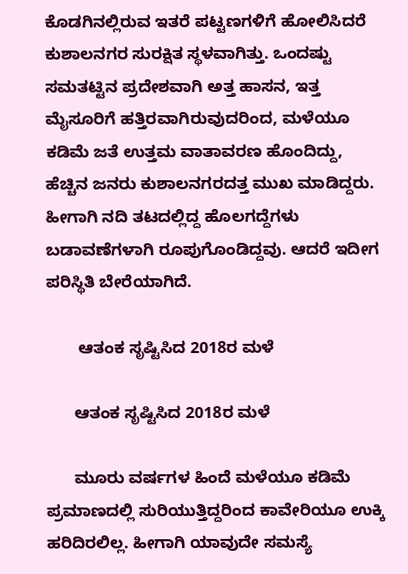ಕೊಡಗಿನಲ್ಲಿರುವ ಇತರೆ ಪಟ್ಟಣಗಳಿಗೆ ಹೋಲಿಸಿದರೆ ಕುಶಾಲನಗರ ಸುರಕ್ಷಿತ ಸ್ಥಳವಾಗಿತ್ತು. ಒಂದಷ್ಟು ಸಮತಟ್ಟಿನ ಪ್ರದೇಶವಾಗಿ ಅತ್ತ ಹಾಸನ, ಇತ್ತ ಮೈಸೂರಿಗೆ ಹತ್ತಿರವಾಗಿರುವುದರಿಂದ, ಮಳೆಯೂ ಕಡಿಮೆ ಜತೆ ಉತ್ತಮ ವಾತಾವರಣ ಹೊಂದಿದ್ದು, ಹೆಚ್ಚಿನ ಜನರು ಕುಶಾಲನಗರದತ್ತ ಮುಖ ಮಾಡಿದ್ದರು. ಹೀಗಾಗಿ ನದಿ ತಟದಲ್ಲಿದ್ದ ಹೊಲಗದ್ದೆಗಳು ಬಡಾವಣೆಗಳಾಗಿ ರೂಪುಗೊಂಡಿದ್ದವು. ಆದರೆ ಇದೀಗ ಪರಿಸ್ಥಿತಿ ಬೇರೆಯಾಗಿದೆ.

       ಆತಂಕ ಸೃಷ್ಟಿಸಿದ 2018ರ ಮಳೆ

      ಆತಂಕ ಸೃಷ್ಟಿಸಿದ 2018ರ ಮಳೆ

      ಮೂರು ವರ್ಷಗಳ ಹಿಂದೆ ಮಳೆಯೂ ಕಡಿಮೆ ಪ್ರಮಾಣದಲ್ಲಿ ಸುರಿಯುತ್ತಿದ್ದರಿಂದ ಕಾವೇರಿಯೂ ಉಕ್ಕಿ ಹರಿದಿರಲಿಲ್ಲ. ಹೀಗಾಗಿ ಯಾವುದೇ ಸಮಸ್ಯೆ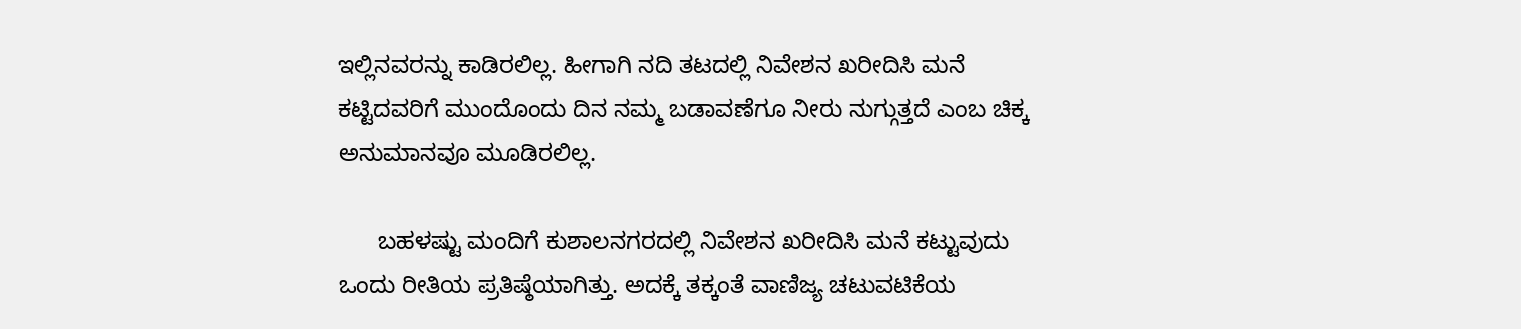ಇಲ್ಲಿನವರನ್ನು ಕಾಡಿರಲಿಲ್ಲ. ಹೀಗಾಗಿ ನದಿ ತಟದಲ್ಲಿ ನಿವೇಶನ ಖರೀದಿಸಿ ಮನೆ ಕಟ್ಟಿದವರಿಗೆ ಮುಂದೊಂದು ದಿನ ನಮ್ಮ ಬಡಾವಣೆಗೂ ನೀರು ನುಗ್ಗುತ್ತದೆ ಎಂಬ ಚಿಕ್ಕ ಅನುಮಾನವೂ ಮೂಡಿರಲಿಲ್ಲ.

      ಬಹಳಷ್ಟು ಮಂದಿಗೆ ಕುಶಾಲನಗರದಲ್ಲಿ ನಿವೇಶನ ಖರೀದಿಸಿ ಮನೆ ಕಟ್ಟುವುದು ಒಂದು ರೀತಿಯ ಪ್ರತಿಷ್ಠೆಯಾಗಿತ್ತು. ಅದಕ್ಕೆ ತಕ್ಕಂತೆ ವಾಣಿಜ್ಯ ಚಟುವಟಿಕೆಯ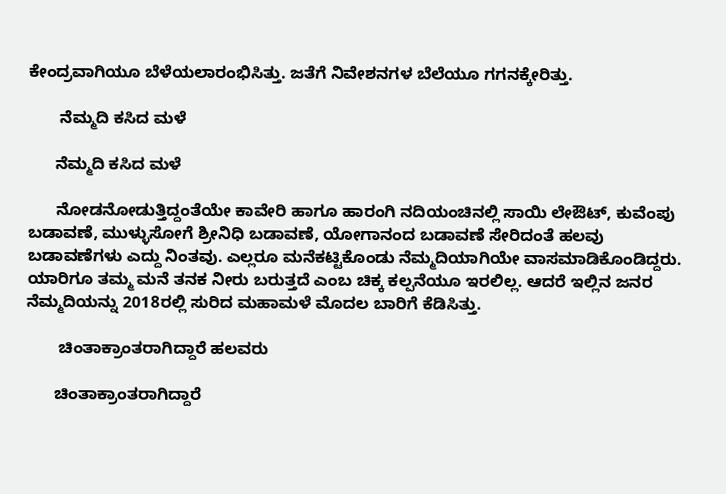ಕೇಂದ್ರವಾಗಿಯೂ ಬೆಳೆಯಲಾರಂಭಿಸಿತ್ತು. ಜತೆಗೆ ನಿವೇಶನಗಳ ಬೆಲೆಯೂ ಗಗನಕ್ಕೇರಿತ್ತು.

       ನೆಮ್ಮದಿ ಕಸಿದ ಮಳೆ

      ನೆಮ್ಮದಿ ಕಸಿದ ಮಳೆ

      ನೋಡನೋಡುತ್ತಿದ್ದಂತೆಯೇ ಕಾವೇರಿ ಹಾಗೂ ಹಾರಂಗಿ ನದಿಯಂಚಿನಲ್ಲಿ ಸಾಯಿ ಲೇಔಟ್, ಕುವೆಂಪು ಬಡಾವಣೆ, ಮುಳ್ಳುಸೋಗೆ ಶ್ರೀನಿಧಿ ಬಡಾವಣೆ, ಯೋಗಾನಂದ ಬಡಾವಣೆ ಸೇರಿದಂತೆ ಹಲವು ಬಡಾವಣೆಗಳು ಎದ್ದು ನಿಂತವು. ಎಲ್ಲರೂ ಮನೆಕಟ್ಟಿಕೊಂಡು ನೆಮ್ಮದಿಯಾಗಿಯೇ ವಾಸಮಾಡಿಕೊಂಡಿದ್ದರು. ಯಾರಿಗೂ ತಮ್ಮ ಮನೆ ತನಕ ನೀರು ಬರುತ್ತದೆ ಎಂಬ ಚಿಕ್ಕ ಕಲ್ಪನೆಯೂ ಇರಲಿಲ್ಲ. ಆದರೆ ಇಲ್ಲಿನ ಜನರ ನೆಮ್ಮದಿಯನ್ನು 2018ರಲ್ಲಿ ಸುರಿದ ಮಹಾಮಳೆ ಮೊದಲ ಬಾರಿಗೆ ಕೆಡಿಸಿತ್ತು.

       ಚಿಂತಾಕ್ರಾಂತರಾಗಿದ್ದಾರೆ ಹಲವರು

      ಚಿಂತಾಕ್ರಾಂತರಾಗಿದ್ದಾರೆ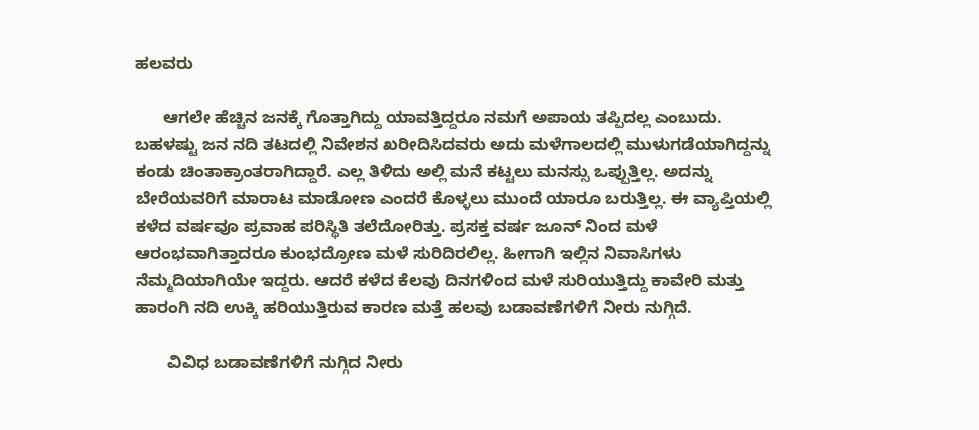ಹಲವರು

      ಆಗಲೇ ಹೆಚ್ಚಿನ ಜನಕ್ಕೆ ಗೊತ್ತಾಗಿದ್ದು ಯಾವತ್ತಿದ್ದರೂ ನಮಗೆ ಅಪಾಯ ತಪ್ಪಿದಲ್ಲ ಎಂಬುದು. ಬಹಳಷ್ಟು ಜನ ನದಿ ತಟದಲ್ಲಿ ನಿವೇಶನ ಖರೀದಿಸಿದವರು ಅದು ಮಳೆಗಾಲದಲ್ಲಿ ಮುಳುಗಡೆಯಾಗಿದ್ದನ್ನು ಕಂಡು ಚಿಂತಾಕ್ರಾಂತರಾಗಿದ್ದಾರೆ. ಎಲ್ಲ ತಿಳಿದು ಅಲ್ಲಿ ಮನೆ ಕಟ್ಟಲು ಮನಸ್ಸು ಒಪ್ಪುತ್ತಿಲ್ಲ. ಅದನ್ನು ಬೇರೆಯವರಿಗೆ ಮಾರಾಟ ಮಾಡೋಣ ಎಂದರೆ ಕೊಳ್ಳಲು ಮುಂದೆ ಯಾರೂ ಬರುತ್ತಿಲ್ಲ. ಈ ವ್ಯಾಪ್ತಿಯಲ್ಲಿ ಕಳೆದ ವರ್ಷವೂ ಪ್ರವಾಹ ಪರಿಸ್ಥಿತಿ ತಲೆದೋರಿತ್ತು. ಪ್ರಸಕ್ತ ವರ್ಷ ಜೂನ್ ನಿಂದ ಮಳೆ ಆರಂಭವಾಗಿತ್ತಾದರೂ ಕುಂಭದ್ರೋಣ ಮಳೆ ಸುರಿದಿರಲಿಲ್ಲ. ಹೀಗಾಗಿ ಇಲ್ಲಿನ ನಿವಾಸಿಗಳು ನೆಮ್ಮದಿಯಾಗಿಯೇ ಇದ್ದರು. ಆದರೆ ಕಳೆದ ಕೆಲವು ದಿನಗಳಿಂದ ಮಳೆ ಸುರಿಯುತ್ತಿದ್ದು ಕಾವೇರಿ ಮತ್ತು ಹಾರಂಗಿ ನದಿ ಉಕ್ಕಿ ಹರಿಯುತ್ತಿರುವ ಕಾರಣ ಮತ್ತೆ ಹಲವು ಬಡಾವಣೆಗಳಿಗೆ ನೀರು ನುಗ್ಗಿದೆ.

       ವಿವಿಧ ಬಡಾವಣೆಗಳಿಗೆ ನುಗ್ಗಿದ ನೀರು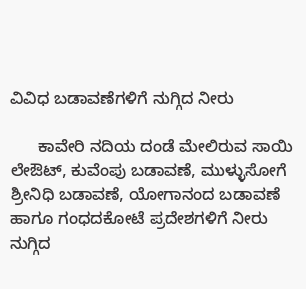ವಿವಿಧ ಬಡಾವಣೆಗಳಿಗೆ ನುಗ್ಗಿದ ನೀರು

      ಕಾವೇರಿ ನದಿಯ ದಂಡೆ ಮೇಲಿರುವ ಸಾಯಿ ಲೇಔಟ್, ಕುವೆಂಪು ಬಡಾವಣೆ, ಮುಳ್ಳುಸೋಗೆ ಶ್ರೀನಿಧಿ ಬಡಾವಣೆ, ಯೋಗಾನಂದ ಬಡಾವಣೆ ಹಾಗೂ ಗಂಧದಕೋಟೆ ಪ್ರದೇಶಗಳಿಗೆ ನೀರು ನುಗ್ಗಿದ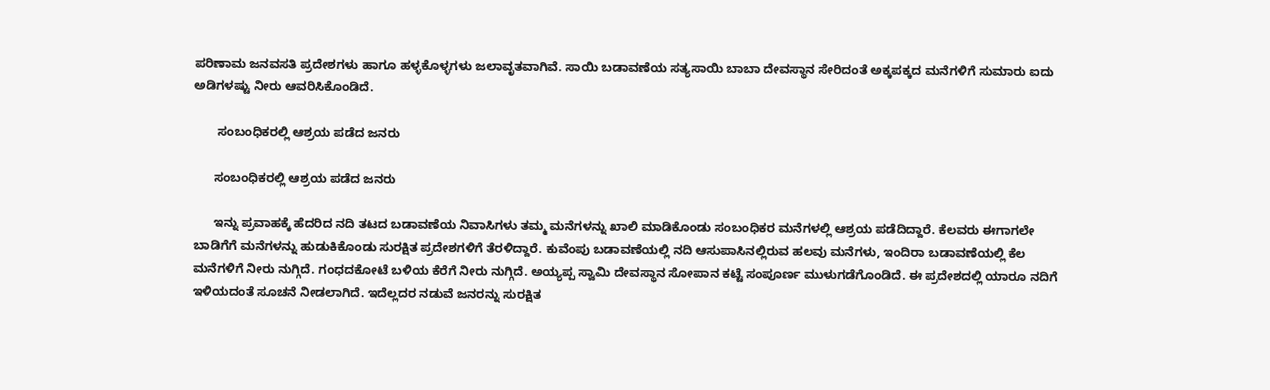ಪರಿಣಾಮ ಜನವಸತಿ ಪ್ರದೇಶಗಳು ಹಾಗೂ ಹಳ್ಳಕೊಳ್ಳಗಳು ಜಲಾವೃತವಾಗಿವೆ. ಸಾಯಿ ಬಡಾವಣೆಯ ಸತ್ಯಸಾಯಿ ಬಾಬಾ ದೇವಸ್ಥಾನ ಸೇರಿದಂತೆ ಅಕ್ಕಪಕ್ಕದ ಮನೆಗಳಿಗೆ ಸುಮಾರು ಐದು ಅಡಿಗಳಷ್ಟು ನೀರು ಆವರಿಸಿಕೊಂಡಿದೆ.

       ಸಂಬಂಧಿಕರಲ್ಲಿ ಆಶ್ರಯ ಪಡೆದ ಜನರು

      ಸಂಬಂಧಿಕರಲ್ಲಿ ಆಶ್ರಯ ಪಡೆದ ಜನರು

      ಇನ್ನು ಪ್ರವಾಹಕ್ಕೆ ಹೆದರಿದ ನದಿ ತಟದ ಬಡಾವಣೆಯ ನಿವಾಸಿಗಳು ತಮ್ಮ ಮನೆಗಳನ್ನು ಖಾಲಿ ಮಾಡಿಕೊಂಡು ಸಂಬಂಧಿಕರ ಮನೆಗಳಲ್ಲಿ ಆಶ್ರಯ ಪಡೆದಿದ್ದಾರೆ. ಕೆಲವರು ಈಗಾಗಲೇ ಬಾಡಿಗೆಗೆ ಮನೆಗಳನ್ನು ಹುಡುಕಿಕೊಂಡು ಸುರಕ್ಷಿತ ಪ್ರದೇಶಗಳಿಗೆ ತೆರಳಿದ್ದಾರೆ. ಕುವೆಂಪು ಬಡಾವಣೆಯಲ್ಲಿ ನದಿ ಆಸುಪಾಸಿನಲ್ಲಿರುವ ಹಲವು ಮನೆಗಳು, ಇಂದಿರಾ ಬಡಾವಣೆಯಲ್ಲಿ ಕೆಲ ಮನೆಗಳಿಗೆ ನೀರು ನುಗ್ಗಿದೆ. ಗಂಧದಕೋಟೆ ಬಳಿಯ ಕೆರೆಗೆ ನೀರು ನುಗ್ಗಿದೆ. ಅಯ್ಯಪ್ಪ ಸ್ವಾಮಿ ದೇವಸ್ಥಾನ ಸೋಪಾನ ಕಟ್ಟೆ ಸಂಪೂರ್ಣ ಮುಳುಗಡೆಗೊಂಡಿದೆ. ಈ ಪ್ರದೇಶದಲ್ಲಿ ಯಾರೂ ನದಿಗೆ ಇಳಿಯದಂತೆ ಸೂಚನೆ ನೀಡಲಾಗಿದೆ. ಇದೆಲ್ಲದರ ನಡುವೆ ಜನರನ್ನು ಸುರಕ್ಷಿತ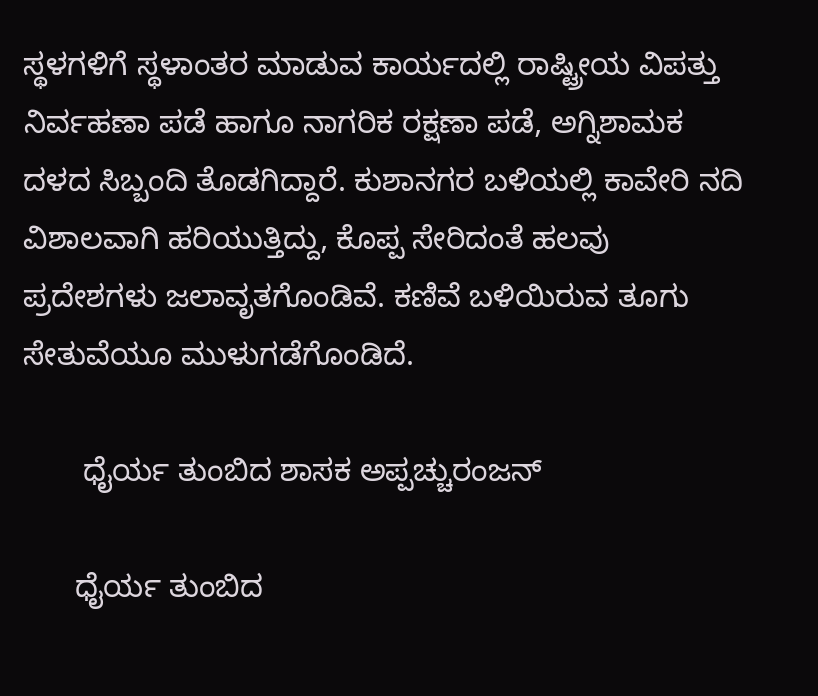ಸ್ಥಳಗಳಿಗೆ ಸ್ಥಳಾಂತರ ಮಾಡುವ ಕಾರ್ಯದಲ್ಲಿ ರಾಷ್ಟ್ರೀಯ ವಿಪತ್ತು ನಿರ್ವಹಣಾ ಪಡೆ ಹಾಗೂ ನಾಗರಿಕ ರಕ್ಷಣಾ ಪಡೆ, ಅಗ್ನಿಶಾಮಕ ದಳದ ಸಿಬ್ಬಂದಿ ತೊಡಗಿದ್ದಾರೆ. ಕುಶಾನಗರ ಬಳಿಯಲ್ಲಿ ಕಾವೇರಿ ನದಿ ವಿಶಾಲವಾಗಿ ಹರಿಯುತ್ತಿದ್ದು, ಕೊಪ್ಪ ಸೇರಿದಂತೆ ಹಲವು ಪ್ರದೇಶಗಳು ಜಲಾವೃತಗೊಂಡಿವೆ. ಕಣಿವೆ ಬಳಿಯಿರುವ ತೂಗು ಸೇತುವೆಯೂ ಮುಳುಗಡೆಗೊಂಡಿದೆ.

       ಧೈರ್ಯ ತುಂಬಿದ ಶಾಸಕ ಅಪ್ಪಚ್ಚುರಂಜನ್

      ಧೈರ್ಯ ತುಂಬಿದ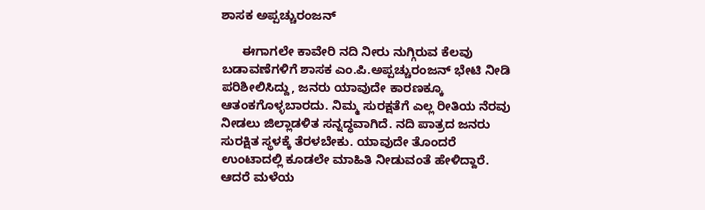ಶಾಸಕ ಅಪ್ಪಚ್ಚುರಂಜನ್

      ಈಗಾಗಲೇ ಕಾವೇರಿ ನದಿ ನೀರು ನುಗ್ಗಿರುವ ಕೆಲವು ಬಡಾವಣೆಗಳಿಗೆ ಶಾಸಕ ಎಂ.ಪಿ.ಅಪ್ಪಚ್ಚುರಂಜನ್ ಭೇಟಿ ನೀಡಿ ಪರಿಶೀಲಿಸಿದ್ದು, ಜನರು ಯಾವುದೇ ಕಾರಣಕ್ಕೂ ಆತಂಕಗೊಳ್ಳಬಾರದು. ನಿಮ್ಮ ಸುರಕ್ಷತೆಗೆ ಎಲ್ಲ ರೀತಿಯ ನೆರವು ನೀಡಲು ಜಿಲ್ಲಾಡಳಿತ ಸನ್ನದ್ಧವಾಗಿದೆ. ನದಿ ಪಾತ್ರದ ಜನರು ಸುರಕ್ಷಿತ ಸ್ಥಳಕ್ಕೆ ತೆರಳಬೇಕು. ಯಾವುದೇ ತೊಂದರೆ ಉಂಟಾದಲ್ಲಿ ಕೂಡಲೇ ಮಾಹಿತಿ ನೀಡುವಂತೆ ಹೇಳಿದ್ದಾರೆ. ಆದರೆ ಮಳೆಯ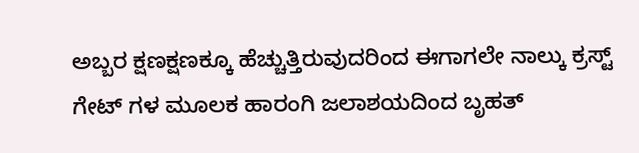ಅಬ್ಬರ ಕ್ಷಣಕ್ಷಣಕ್ಕೂ ಹೆಚ್ಚುತ್ತಿರುವುದರಿಂದ ಈಗಾಗಲೇ ನಾಲ್ಕು ಕ್ರಸ್ಟ್ ಗೇಟ್ ಗಳ ಮೂಲಕ ಹಾರಂಗಿ ಜಲಾಶಯದಿಂದ ಬೃಹತ್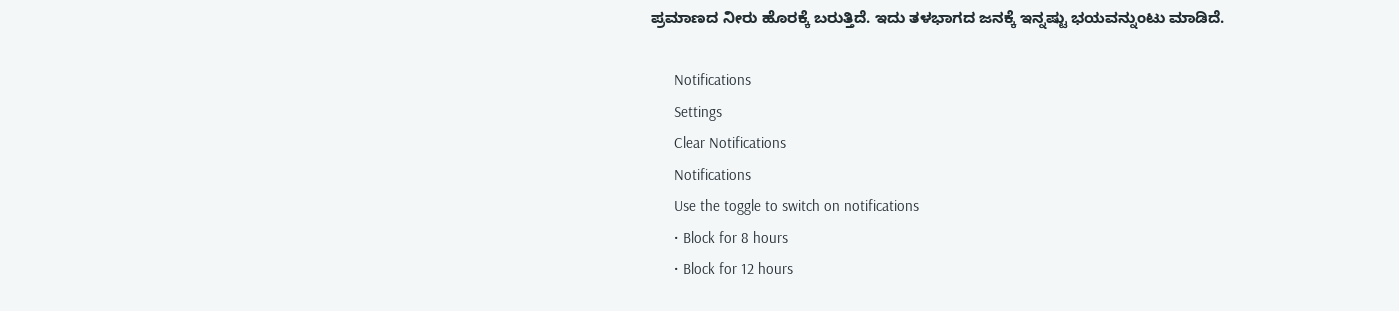ಪ್ರಮಾಣದ ನೀರು ಹೊರಕ್ಕೆ ಬರುತ್ತಿದೆ. ಇದು ತಳಭಾಗದ ಜನಕ್ಕೆ ಇನ್ನಷ್ಟು ಭಯವನ್ನುಂಟು ಮಾಡಿದೆ.

      Notifications
      Settings
      Clear Notifications
      Notifications
      Use the toggle to switch on notifications
      • Block for 8 hours
      • Block for 12 hours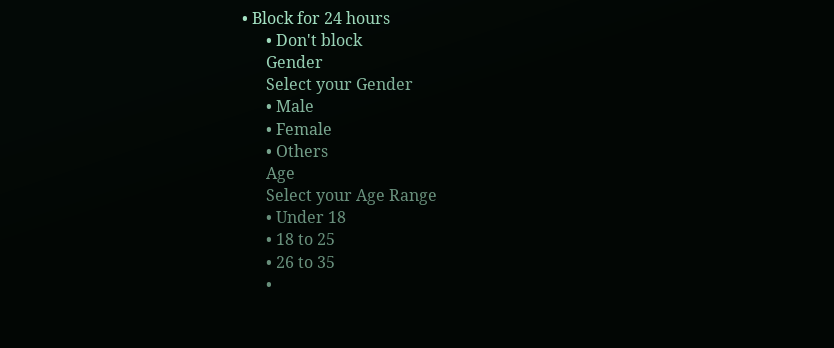• Block for 24 hours
      • Don't block
      Gender
      Select your Gender
      • Male
      • Female
      • Others
      Age
      Select your Age Range
      • Under 18
      • 18 to 25
      • 26 to 35
      •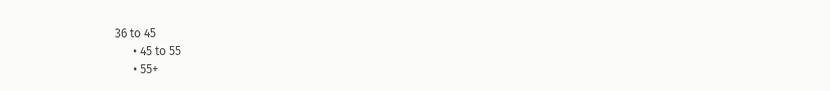36 to 45
      • 45 to 55
      • 55+